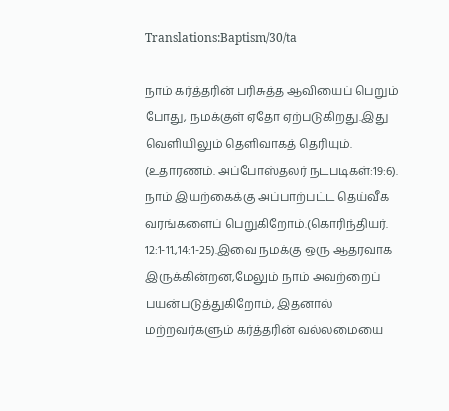Translations:Baptism/30/ta

நாம் கர்த்தரின் பரிசுத்த ஆவியைப் பெறும் போது, நமக்குள் ஏதோ ஏற்படுகிறது.இது வெளியிலும் தெளிவாகத் தெரியும். (உதாரணம். அப்போஸ்தலர் நடபடிகள்:19:6). நாம் இயற்கைக்கு அப்பாற்பட்ட தெய்வீக வரங்களைப் பெறுகிறோம்.(கொரிந்தியர். 12:1-11.,14:1-25).இவை நமக்கு ஒரு ஆதரவாக இருக்கின்றன,மேலும் நாம் அவற்றைப் பயன்படுத்துகிறோம், இதனால் மற்றவர்களும் கர்த்தரின் வல்லமையை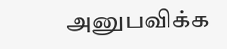அனுபவிக்க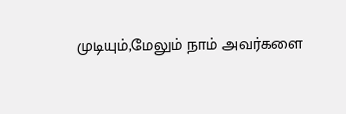முடியும்,மேலும் நாம் அவர்களை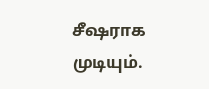சீஷராக முடியும்.